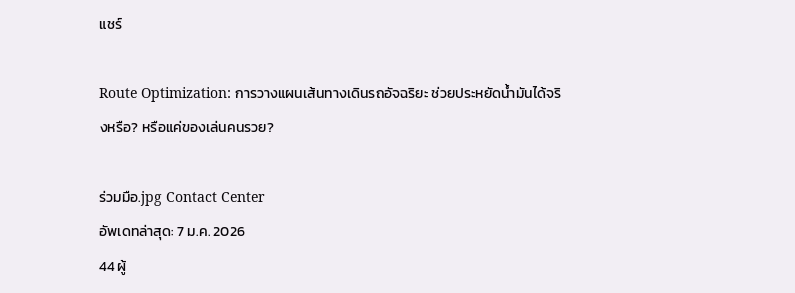แชร์

Route Optimization: การวางแผนเส้นทางเดินรถอัจฉริยะ ช่วยประหยัดน้ำมันได้จริงหรือ? หรือแค่ของเล่นคนรวย?

ร่วมมือ.jpg Contact Center
อัพเดทล่าสุด: 7 ม.ค. 2026
44 ผู้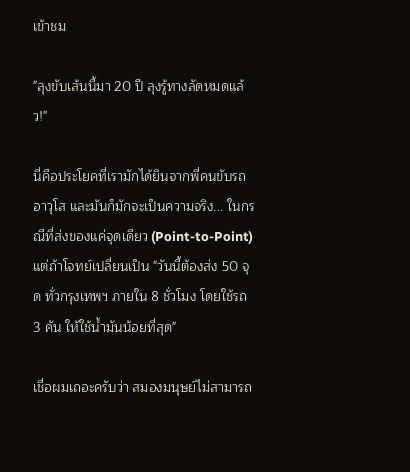เข้าชม

"ลุงขับเส้นนี้มา 20 ปี ลุงรู้ทางลัดหมดแล้ว!"

นี่คือประโยคที่เรามักได้ยินจากพี่คนขับรถอาวุโส และมันก็มักจะเป็นความจริง... ในกรณีที่ส่งของแค่จุดเดียว (Point-to-Point) แต่ถ้าโจทย์เปลี่ยนเป็น "วันนี้ต้องส่ง 50 จุด ทั่วกรุงเทพฯ ภายใน 8 ชั่วโมง โดยใช้รถ 3 คัน ให้ใช้น้ำมันน้อยที่สุด"

เชื่อผมเถอะครับว่า สมองมนุษย์ไม่สามารถ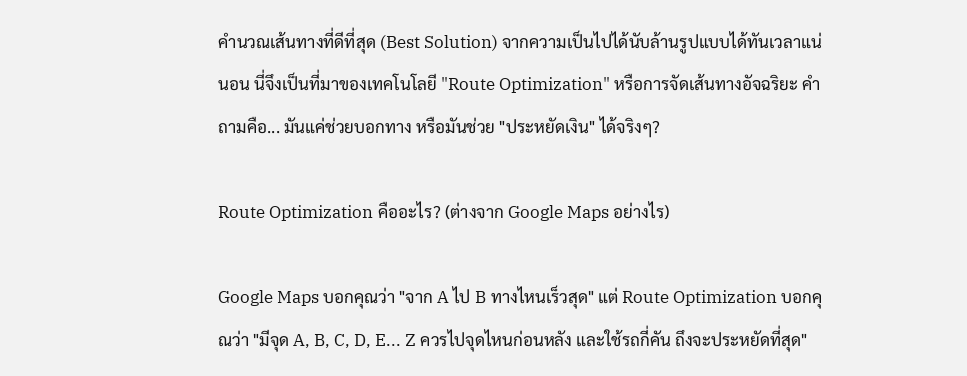คำนวณเส้นทางที่ดีที่สุด (Best Solution) จากความเป็นไปได้นับล้านรูปแบบได้ทันเวลาแน่นอน นี่จึงเป็นที่มาของเทคโนโลยี "Route Optimization" หรือการจัดเส้นทางอัจฉริยะ คำถามคือ... มันแค่ช่วยบอกทาง หรือมันช่วย "ประหยัดเงิน" ได้จริงๆ?

Route Optimization คืออะไร? (ต่างจาก Google Maps อย่างไร)

Google Maps บอกคุณว่า "จาก A ไป B ทางไหนเร็วสุด" แต่ Route Optimization บอกคุณว่า "มีจุด A, B, C, D, E... Z ควรไปจุดไหนก่อนหลัง และใช้รถกี่คัน ถึงจะประหยัดที่สุด"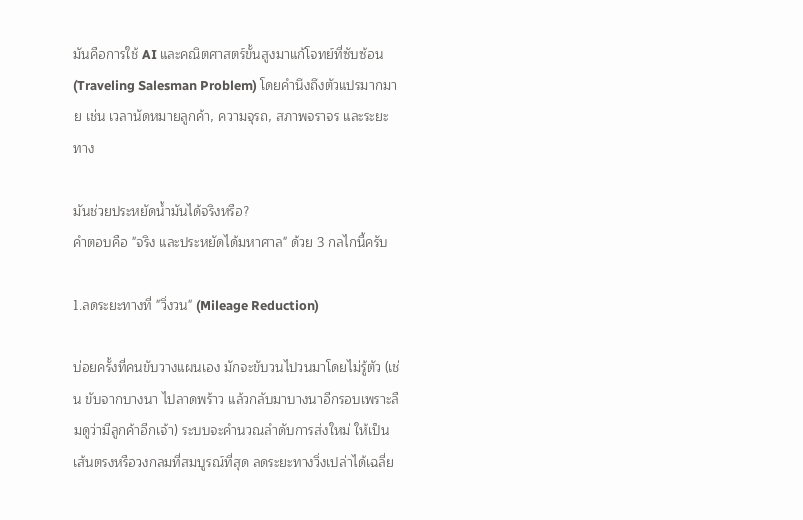มันคือการใช้ AI และคณิตศาสตร์ขั้นสูงมาแก้โจทย์ที่ซับซ้อน (Traveling Salesman Problem) โดยคำนึงถึงตัวแปรมากมาย เช่น เวลานัดหมายลูกค้า, ความจุรถ, สภาพจราจร และระยะทาง

มันช่วยประหยัดน้ำมันได้จริงหรือ?
คำตอบคือ "จริง และประหยัดได้มหาศาล" ด้วย 3 กลไกนี้ครับ

1.ลดระยะทางที่ "วิ่งวน" (Mileage Reduction)

บ่อยครั้งที่คนขับวางแผนเอง มักจะขับวนไปวนมาโดยไม่รู้ตัว (เช่น ขับจากบางนา ไปลาดพร้าว แล้วกลับมาบางนาอีกรอบเพราะลืมดูว่ามีลูกค้าอีกเจ้า) ระบบจะคำนวณลำดับการส่งใหม่ ให้เป็นเส้นตรงหรือวงกลมที่สมบูรณ์ที่สุด ลดระยะทางวิ่งเปล่าได้เฉลี่ย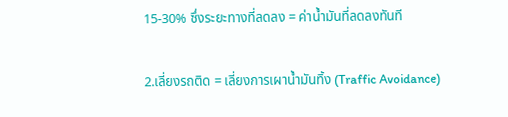15-30% ซึ่งระยะทางที่ลดลง = ค่าน้ำมันที่ลดลงทันที

2.เลี่ยงรถติด = เลี่ยงการเผาน้ำมันทิ้ง (Traffic Avoidance)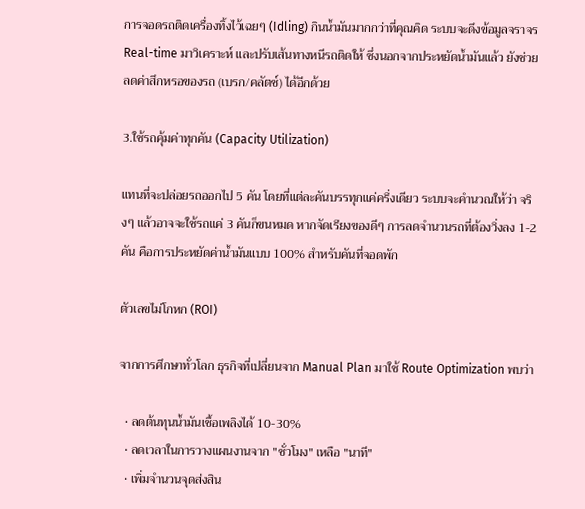การจอดรถติดเครื่องทิ้งไว้เฉยๆ (Idling) กินน้ำมันมากกว่าที่คุณคิด ระบบจะดึงข้อมูลจราจร Real-time มาวิเคราะห์ และปรับเส้นทางหนีรถติดให้ ซึ่งนอกจากประหยัดน้ำมันแล้ว ยังช่วยลดค่าสึกหรอของรถ (เบรก/คลัตช์) ได้อีกด้วย

3.ใช้รถคุ้มค่าทุกคัน (Capacity Utilization)

แทนที่จะปล่อยรถออกไป 5 คัน โดยที่แต่ละคันบรรทุกแค่ครึ่งเดียว ระบบจะคำนวณให้ว่า จริงๆ แล้วอาจจะใช้รถแค่ 3 คันก็ขนหมด หากจัดเรียงของดีๆ การลดจำนวนรถที่ต้องวิ่งลง 1-2 คัน คือการประหยัดค่าน้ำมันแบบ 100% สำหรับคันที่จอดพัก

ตัวเลขไม่โกหก (ROI)

จากการศึกษาทั่วโลก ธุรกิจที่เปลี่ยนจาก Manual Plan มาใช้ Route Optimization พบว่า

  • ลดต้นทุนน้ำมันเชื้อเพลิงได้ 10-30%
  • ลดเวลาในการวางแผนงานจาก "ชั่วโมง" เหลือ "นาที"
  • เพิ่มจำนวนจุดส่งสิน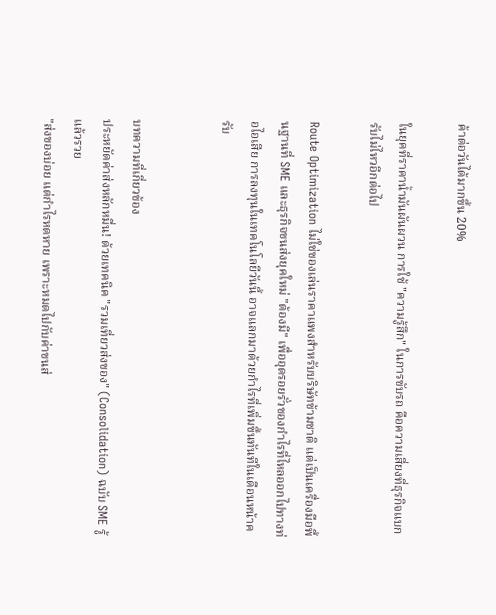ค้าต่อวันได้มากขึ้น 20%

ในยุคที่ราคาน้ำมันผันผวน การใช้ "ความรู้สึก" ในการขับรถ คือความเสี่ยงที่ธุรกิจแบกรับไม่ไหวอีกต่อไป

Route Optimization ไม่ใช่ของเล่นราคาแพงสำหรับบริษัทข้ามชาติ แต่เป็นเครื่องมือพื้นฐานที่ SME และธุรกิจขนส่งยุคใหม่ "ต้องมี" เพื่ออุดรอยรั่วของกำไรที่ไหลออกไปทางท่อไอเสีย การลงทุนในเทคโนโลยีวันนี้ อาจแลกมาด้วยกำไรที่เพิ่มขึ้นทันทีในเดือนหน้าครับ


บทความที่เกี่ยวข้อง
ประหยัดค่าส่งหลักหมื่น! ด้วยเทคนิค "รวมเที่ยวส่งของ" (Consolidation) ฉบับ SME รู้แล้วรวย
"ส่งของบ่อย แต่กำไรหดหาย เพราะหมดไปกับค่าขนส่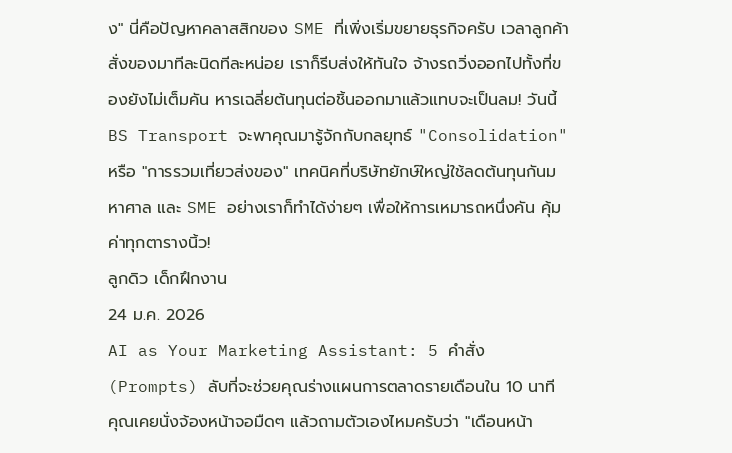ง" นี่คือปัญหาคลาสสิกของ SME ที่เพิ่งเริ่มขยายธุรกิจครับ เวลาลูกค้าสั่งของมาทีละนิดทีละหน่อย เราก็รีบส่งให้ทันใจ จ้างรถวิ่งออกไปทั้งที่ของยังไม่เต็มคัน หารเฉลี่ยต้นทุนต่อชิ้นออกมาแล้วแทบจะเป็นลม! วันนี้ BS Transport จะพาคุณมารู้จักกับกลยุทธ์ "Consolidation" หรือ "การรวมเที่ยวส่งของ" เทคนิคที่บริษัทยักษ์ใหญ่ใช้ลดต้นทุนกันมหาศาล และ SME อย่างเราก็ทำได้ง่ายๆ เพื่อให้การเหมารถหนึ่งคัน คุ้มค่าทุกตารางนิ้ว!
ลูกดิว เด็กฝึกงาน
24 ม.ค. 2026
AI as Your Marketing Assistant: 5 คำสั่ง (Prompts) ลับที่จะช่วยคุณร่างแผนการตลาดรายเดือนใน 10 นาที
คุณเคยนั่งจ้องหน้าจอมืดๆ แล้วถามตัวเองไหมครับว่า "เดือนหน้า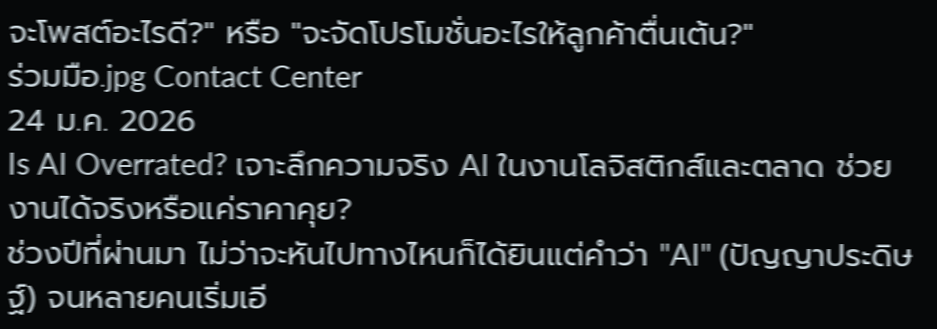จะโพสต์อะไรดี?" หรือ "จะจัดโปรโมชั่นอะไรให้ลูกค้าตื่นเต้น?"
ร่วมมือ.jpg Contact Center
24 ม.ค. 2026
Is AI Overrated? เจาะลึกความจริง AI ในงานโลจิสติกส์และตลาด ช่วยงานได้จริงหรือแค่ราคาคุย?
ช่วงปีที่ผ่านมา ไม่ว่าจะหันไปทางไหนก็ได้ยินแต่คำว่า "AI" (ปัญญาประดิษฐ์) จนหลายคนเริ่มเอี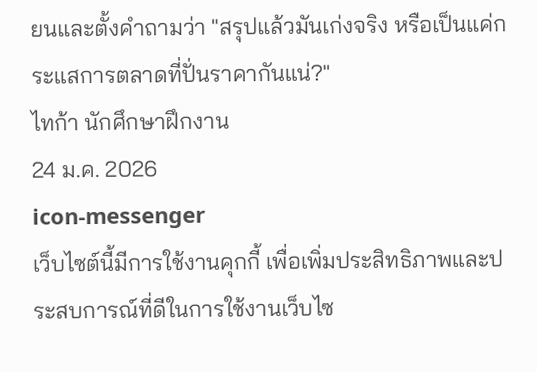ยนและตั้งคำถามว่า "สรุปแล้วมันเก่งจริง หรือเป็นแค่กระแสการตลาดที่ปั่นราคากันแน่?"
ไทก้า นักศึกษาฝึกงาน
24 ม.ค. 2026
icon-messenger
เว็บไซต์นี้มีการใช้งานคุกกี้ เพื่อเพิ่มประสิทธิภาพและประสบการณ์ที่ดีในการใช้งานเว็บไซ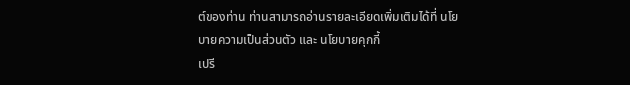ต์ของท่าน ท่านสามารถอ่านรายละเอียดเพิ่มเติมได้ที่ นโยบายความเป็นส่วนตัว และ นโยบายคุกกี้
เปรี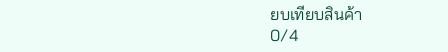ยบเทียบสินค้า
0/4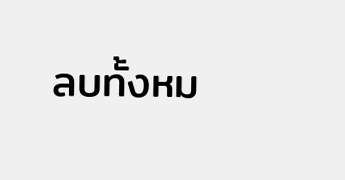ลบทั้งหม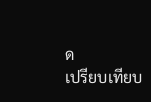ด
เปรียบเทียบ